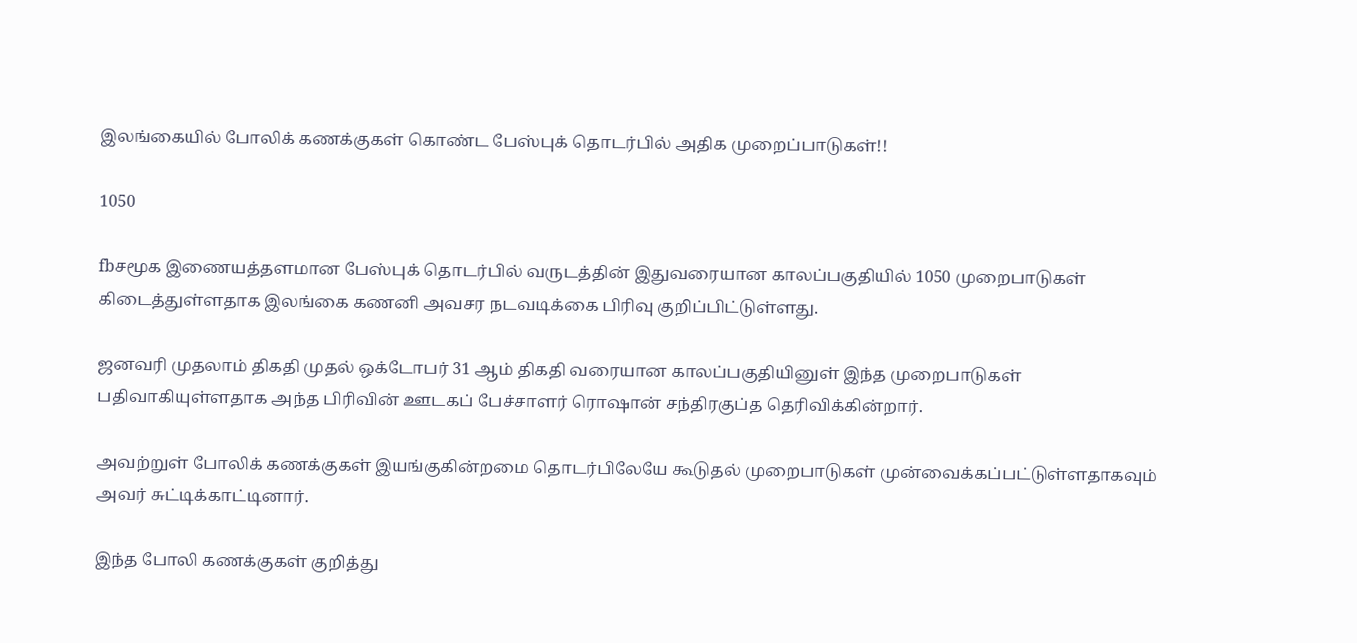இலங்கையில் போலிக் கணக்குகள் கொண்ட பேஸ்புக் தொடர்பில் அதிக முறைப்பாடுகள்!!

1050

fbசமூக இணையத்தளமான பேஸ்புக் தொடர்பில் வருடத்தின் இதுவரையான காலப்பகுதியில் 1050 முறைபாடுகள் கிடைத்துள்ளதாக இலங்கை கணனி அவசர நடவடிக்கை பிரிவு குறிப்பிட்டுள்ளது.

ஜனவரி முதலாம் திகதி முதல் ஒக்டோபர் 31 ஆம் திகதி வரையான காலப்பகுதியினுள் இந்த முறைபாடுகள் பதிவாகியுள்ளதாக அந்த பிரிவின் ஊடகப் பேச்சாளர் ரொஷான் சந்திரகுப்த தெரிவிக்கின்றார்.

அவற்றுள் போலிக் கணக்குகள் இயங்குகின்றமை தொடர்பிலேயே கூடுதல் முறைபாடுகள் முன்வைக்கப்பட்டுள்ளதாகவும் அவர் சுட்டிக்காட்டினார்.

இந்த போலி கணக்குகள் குறித்து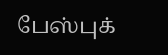பேஸ்புக்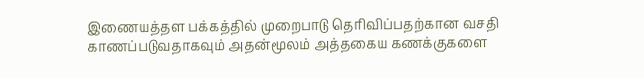இணையத்தள பக்கத்தில் முறைபாடு தெரிவிப்பதற்கான வசதி காணப்படுவதாகவும் அதன்மூலம் அத்தகைய கணக்குகளை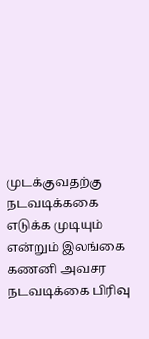முடக்குவதற்கு நடவடிக்ககை எடுக்க முடியும் என்றும் இலங்கை கணனி அவசர நடவடிக்கை பிரிவு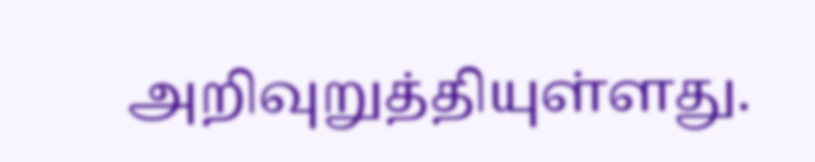அறிவுறுத்தியுள்ளது.